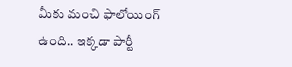మీకు మంచి ఫాలోయింగ్ ఉంది.. ఇక్కడా పార్టీ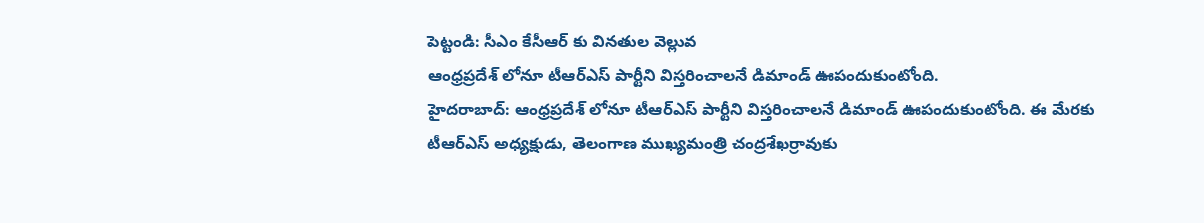పెట్టండి: సీఎం కేసీఆర్ కు వినతుల వెల్లువ
ఆంధ్రప్రదేశ్ లోనూ టీఆర్ఎస్ పార్టీని విస్తరించాలనే డిమాండ్ ఊపందుకుంటోంది.
హైదరాబాద్: ఆంధ్రప్రదేశ్ లోనూ టీఆర్ఎస్ పార్టీని విస్తరించాలనే డిమాండ్ ఊపందుకుంటోంది. ఈ మేరకు టీఆర్ఎస్ అధ్యక్షుడు, తెలంగాణ ముఖ్యమంత్రి చంద్రశేఖర్రావుకు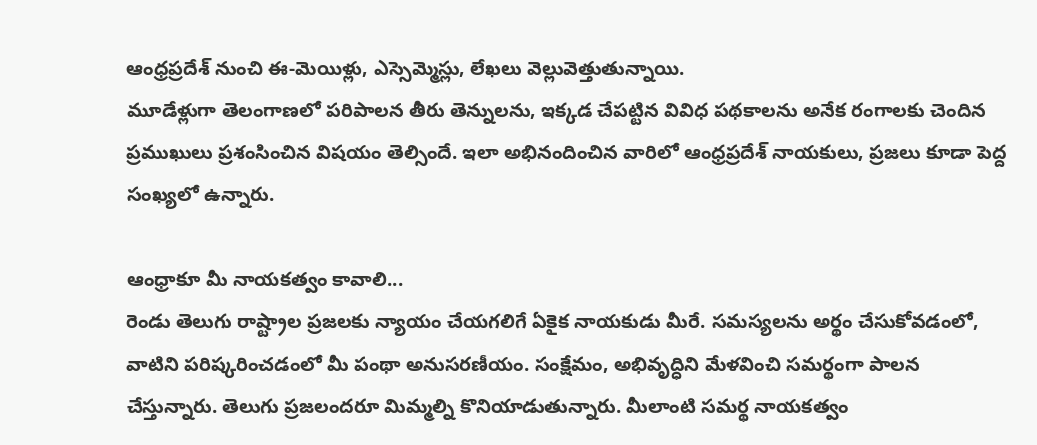ఆంధ్రప్రదేశ్ నుంచి ఈ-మెయిళ్లు, ఎస్సెమ్మెస్లు, లేఖలు వెల్లువెత్తుతున్నాయి.
మూడేళ్లుగా తెలంగాణలో పరిపాలన తీరు తెన్నులను, ఇక్కడ చేపట్టిన వివిధ పథకాలను అనేక రంగాలకు చెందిన ప్రముఖులు ప్రశంసించిన విషయం తెల్సిందే. ఇలా అభినందించిన వారిలో ఆంధ్రప్రదేశ్ నాయకులు, ప్రజలు కూడా పెద్ద సంఖ్యలో ఉన్నారు.

ఆంధ్రాకూ మీ నాయకత్వం కావాలి...
రెండు తెలుగు రాష్ట్రాల ప్రజలకు న్యాయం చేయగలిగే ఏకైక నాయకుడు మీరే. సమస్యలను అర్థం చేసుకోవడంలో, వాటిని పరిష్కరించడంలో మీ పంథా అనుసరణీయం. సంక్షేమం, అభివృద్ధిని మేళవించి సమర్థంగా పాలన చేస్తున్నారు. తెలుగు ప్రజలందరూ మిమ్మల్ని కొనియాడుతున్నారు. మీలాంటి సమర్థ నాయకత్వం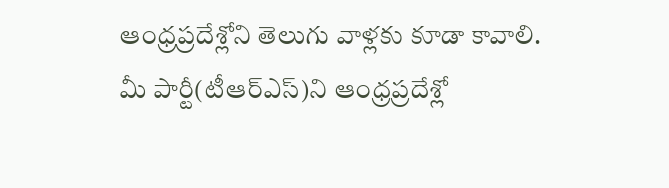ఆంధ్రప్రదేశ్లోని తెలుగు వాళ్లకు కూడా కావాలి. మీ పార్టీ(టీఆర్ఎస్)ని ఆంధ్రప్రదేశ్లో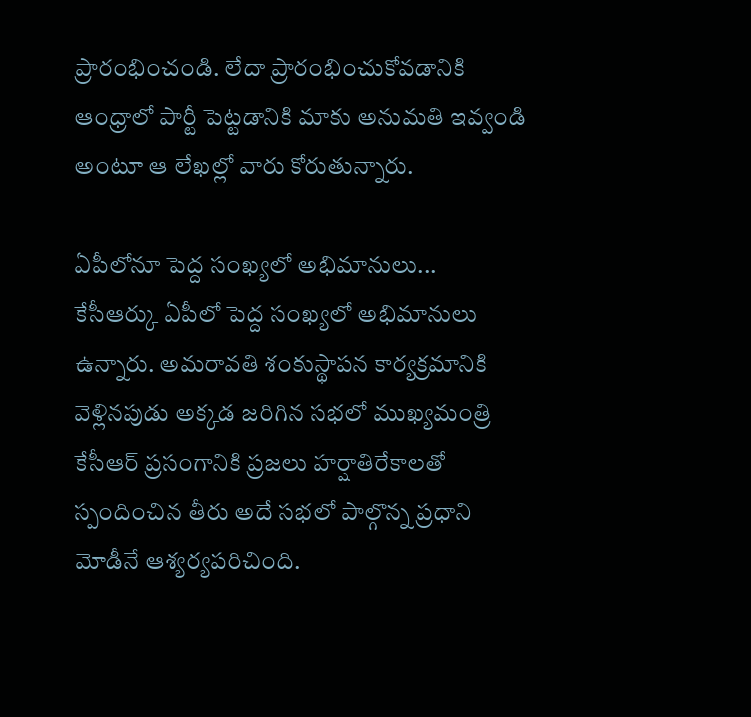ప్రారంభించండి. లేదా ప్రారంభించుకోవడానికి ఆంధ్రాలో పార్టీ పెట్టడానికి మాకు అనుమతి ఇవ్వండి అంటూ ఆ లేఖల్లో వారు కోరుతున్నారు.

ఏపీలోనూ పెద్ద సంఖ్యలో అభిమానులు...
కేసీఆర్కు ఏపీలో పెద్ద సంఖ్యలో అభిమానులు ఉన్నారు. అమరావతి శంకుస్థాపన కార్యక్రమానికి వెళ్లినపుడు అక్కడ జరిగిన సభలో ముఖ్యమంత్రి కేసీఆర్ ప్రసంగానికి ప్రజలు హర్షాతిరేకాలతో స్పందించిన తీరు అదే సభలో పాల్గొన్న ప్రధాని మోడీనే ఆశ్యర్యపరిచింది.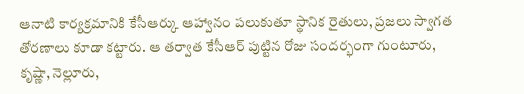ఆనాటి కార్యక్రమానికి కేసీఆర్కు ఆహ్వానం పలుకుతూ స్థానిక రైతులు, ప్రజలు స్వాగత తోరణాలు కూడా కట్టారు. ఆ తర్వాత కేసీఆర్ పుట్టిన రోజు సందర్భంగా గుంటూరు, కృష్ణా, నెల్లూరు,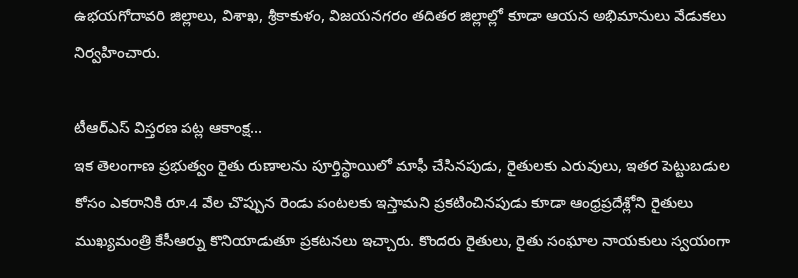ఉభయగోదావరి జిల్లాలు, విశాఖ, శ్రీకాకుళం, విజయనగరం తదితర జిల్లాల్లో కూడా ఆయన అభిమానులు వేడుకలు నిర్వహించారు.

టీఆర్ఎస్ విస్తరణ పట్ల ఆకాంక్ష...
ఇక తెలంగాణ ప్రభుత్వం రైతు రుణాలను పూర్తిస్థాయిలో మాఫీ చేసినపుడు, రైతులకు ఎరువులు, ఇతర పెట్టుబడుల కోసం ఎకరానికి రూ.4 వేల చొప్పున రెండు పంటలకు ఇస్తామని ప్రకటించినపుడు కూడా ఆంధ్రప్రదేశ్లోని రైతులు ముఖ్యమంత్రి కేసీఆర్ను కొనియాడుతూ ప్రకటనలు ఇచ్చారు. కొందరు రైతులు, రైతు సంఘాల నాయకులు స్వయంగా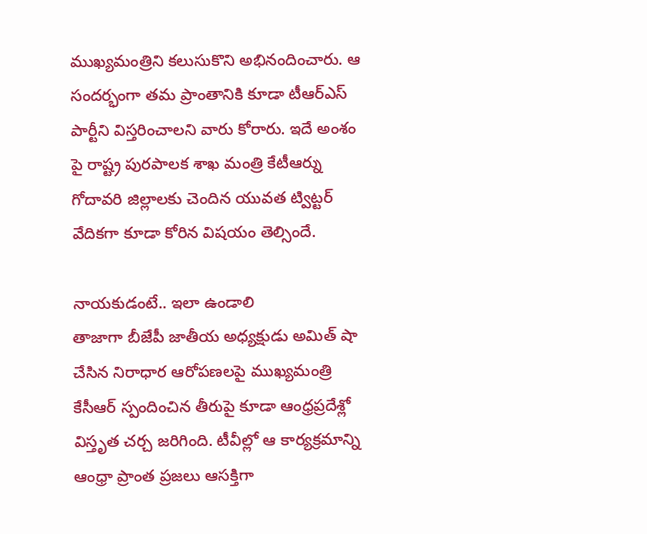ముఖ్యమంత్రిని కలుసుకొని అభినందించారు. ఆ సందర్భంగా తమ ప్రాంతానికి కూడా టీఆర్ఎస్ పార్టీని విస్తరించాలని వారు కోరారు. ఇదే అంశం పై రాష్ట్ర పురపాలక శాఖ మంత్రి కేటీఆర్ను గోదావరి జిల్లాలకు చెందిన యువత ట్విట్టర్ వేదికగా కూడా కోరిన విషయం తెల్సిందే.

నాయకుడంటే.. ఇలా ఉండాలి
తాజాగా బీజేపీ జాతీయ అధ్యక్షుడు అమిత్ షా చేసిన నిరాధార ఆరోపణలపై ముఖ్యమంత్రి కేసీఆర్ స్పందించిన తీరుపై కూడా ఆంధ్రప్రదేశ్లో విస్తృత చర్చ జరిగింది. టీవీల్లో ఆ కార్యక్రమాన్ని ఆంధ్రా ప్రాంత ప్రజలు ఆసక్తిగా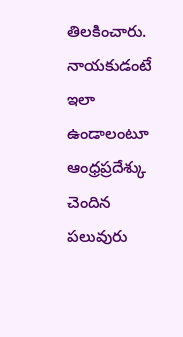తిలకించారు. నాయకుడంటే ఇలా ఉండాలంటూ ఆంధ్రప్రదేశ్కు చెందిన పలువురు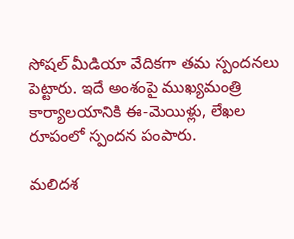సోషల్ మీడియా వేదికగా తమ స్పందనలు పెట్టారు. ఇదే అంశంపై ముఖ్యమంత్రి కార్యాలయానికి ఈ-మెయిళ్లు, లేఖల రూపంలో స్పందన పంపారు.

మలిదశ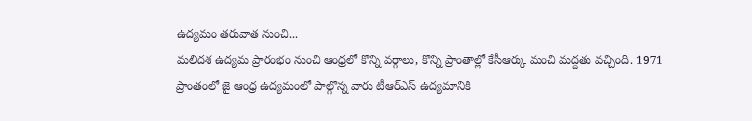ఉద్యమం తరువాత నుంచి...
మలిదశ ఉద్యమ ప్రారంభం నుంచి ఆంధ్రలో కొన్ని వర్గాలు, కొన్ని ప్రాంతాల్లో కేసీఆర్కు మంచి మద్దతు వచ్చింది. 1971 ప్రాంతంలో జై ఆంధ్ర ఉద్యమంలో పాల్గొన్న వారు టీఆర్ఎస్ ఉద్యమానికి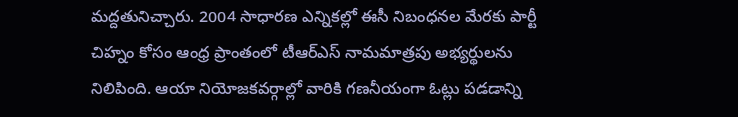మద్దతునిచ్చారు. 2004 సాధారణ ఎన్నికల్లో ఈసీ నిబంధనల మేరకు పార్టీ చిహ్నం కోసం ఆంధ్ర ప్రాంతంలో టీఆర్ఎస్ నామమాత్రపు అభ్యర్థులను నిలిపింది. ఆయా నియోజకవర్గాల్లో వారికి గణనీయంగా ఓట్లు పడడాన్ని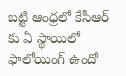బట్టి ఆంధ్రలో కేసీఆర్ కు ఏ స్థాయిలో ఫాలోయింగ్ ఉందో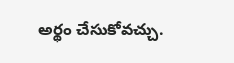అర్థం చేసుకోవచ్చు.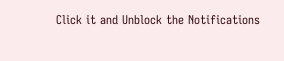Click it and Unblock the Notifications